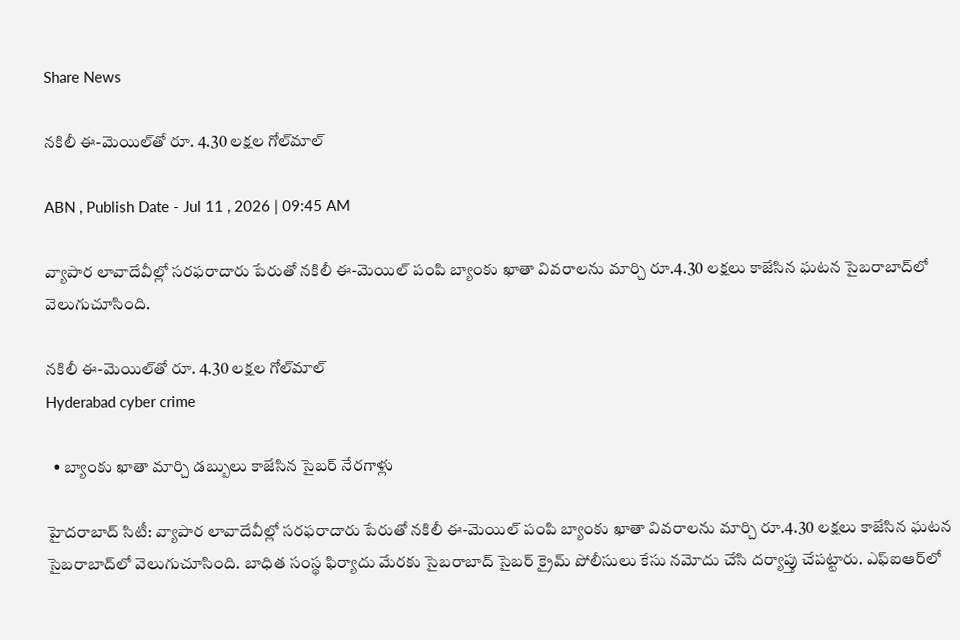Share News

నకిలీ ఈ-మెయిల్‌తో రూ. 4.30 లక్షల గోల్‌మాల్‌

ABN , Publish Date - Jul 11 , 2026 | 09:45 AM

వ్యాపార లావాదేవీల్లో సరఫరాదారు పేరుతో నకిలీ ఈ-మెయిల్‌ పంపి బ్యాంకు ఖాతా వివరాలను మార్చి రూ.4.30 లక్షలు కాజేసిన ఘటన సైబరాబాద్‌లో వెలుగుచూసింది.

నకిలీ ఈ-మెయిల్‌తో రూ. 4.30 లక్షల గోల్‌మాల్‌
Hyderabad cyber crime

  • బ్యాంకు ఖాతా మార్చి డబ్బులు కాజేసిన సైబర్‌ నేరగాళ్లు

హైదరాబాద్‌ సిటీ: వ్యాపార లావాదేవీల్లో సరఫరాదారు పేరుతో నకిలీ ఈ-మెయిల్‌ పంపి బ్యాంకు ఖాతా వివరాలను మార్చి రూ.4.30 లక్షలు కాజేసిన ఘటన సైబరాబాద్‌లో వెలుగుచూసింది. బాధిత సంస్థ ఫిర్యాదు మేరకు సైబరాబాద్‌ సైబర్‌ క్రైమ్‌ పోలీసులు కేసు నమోదు చేసి దర్యాప్తు చేపట్టారు. ఎఫ్‌ఐఆర్‌లో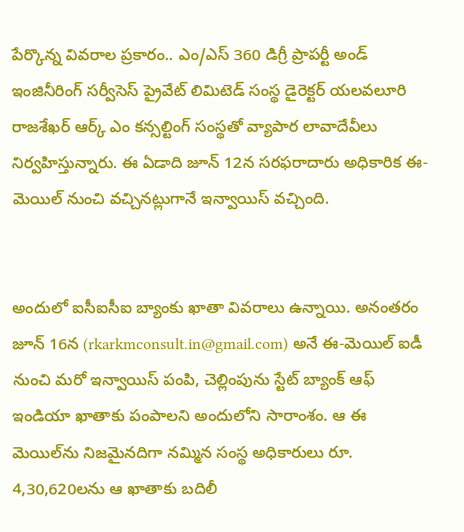పేర్కొన్న వివరాల ప్రకారం.. ఎం/ఎస్‌ 360 డిగ్రీ ప్రాపర్టీ అండ్‌ ఇంజినీరింగ్‌ సర్వీసెస్‌ ప్రైవేట్‌ లిమిటెడ్‌ సంస్థ డైరెక్టర్‌ యలవలూరి రాజశేఖర్‌ ఆర్క్‌ ఎం కన్సల్టింగ్‌ సంస్థతో వ్యాపార లావాదేవీలు నిర్వహిస్తున్నారు. ఈ ఏడాది జూన్‌ 12న సరఫరాదారు అధికారిక ఈ-మెయిల్‌ నుంచి వచ్చినట్లుగానే ఇన్వాయిస్‌ వచ్చింది.


అందులో ఐసీఐసీఐ బ్యాంకు ఖాతా వివరాలు ఉన్నాయి. అనంతరం జూన్‌ 16న (rkarkmconsult.in@gmail.com) అనే ఈ-మెయిల్‌ ఐడీ నుంచి మరో ఇన్వాయిస్‌ పంపి, చెల్లింపును స్టేట్‌ బ్యాంక్‌ ఆఫ్‌ ఇండియా ఖాతాకు పంపాలని అందులోని సారాంశం. ఆ ఈ మెయిల్‌ను నిజమైనదిగా నమ్మిన సంస్థ అధికారులు రూ. 4,30,620లను ఆ ఖాతాకు బదిలీ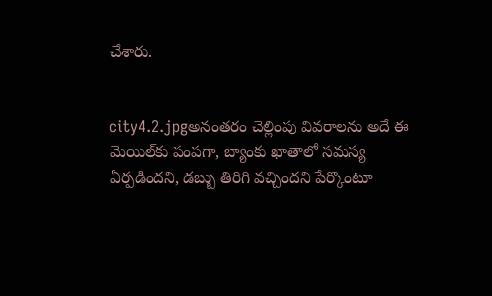చేశారు.


city4.2.jpgఅనంతరం చెల్లింపు వివరాలను అదే ఈ మెయిల్‌కు పంపగా, బ్యాంకు ఖాతాలో సమస్య ఏర్పడిందని, డబ్బు తిరిగి వచ్చిందని పేర్కొంటూ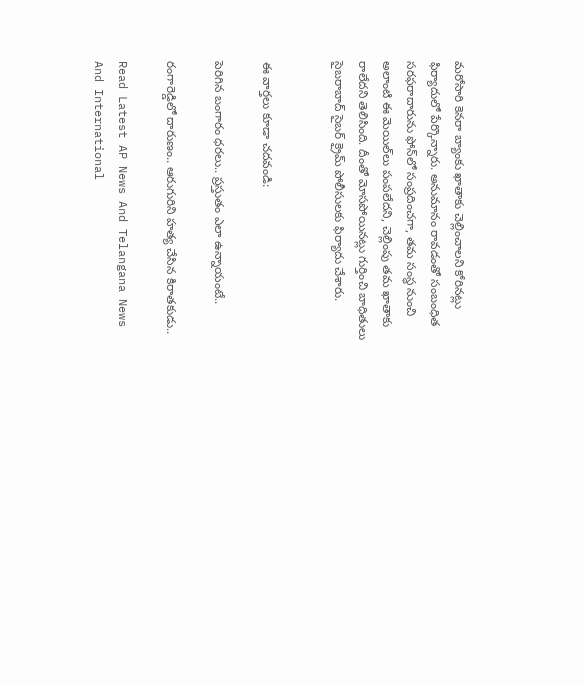మరోసారి కెనరా బ్యాంకు ఖాతాకు చెల్లించాలని కోరినట్లు ఫిర్యాదులో పేర్కొన్నారు. అనుమానం రావడంతో సంబంధిత సరఫరాదారును ఫోన్‌లో సంప్రదించగా, తమ సంస్థ నుంచి అలాంటి ఈ మెయిల్‌లు పంపలేదని, చెల్లింపు తమ ఖాతాకు రాలేదని తెలిసింది. దీంతో మోసపోయినట్లు గుర్తించి బాధితులు సైబరాబాద్‌ సైబర్‌ క్రైమ్‌ పోలీసులకు ఫిర్యాదు చేశారు.


ఈ వార్తలు కూడా చదవండి:

పెరిగిన బంగారం ధరలు.. ప్రస్తుతం ఎలా ఉన్నాయంటే..

రంగారెడ్డిలో దారుణం.. ఆరుగురిని హత్య చేసిన కిరాతకుడు..

Read Latest AP News And Telangana News And International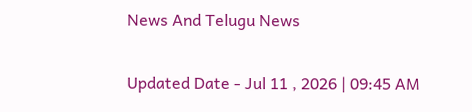News And Telugu News

Updated Date - Jul 11 , 2026 | 09:45 AM